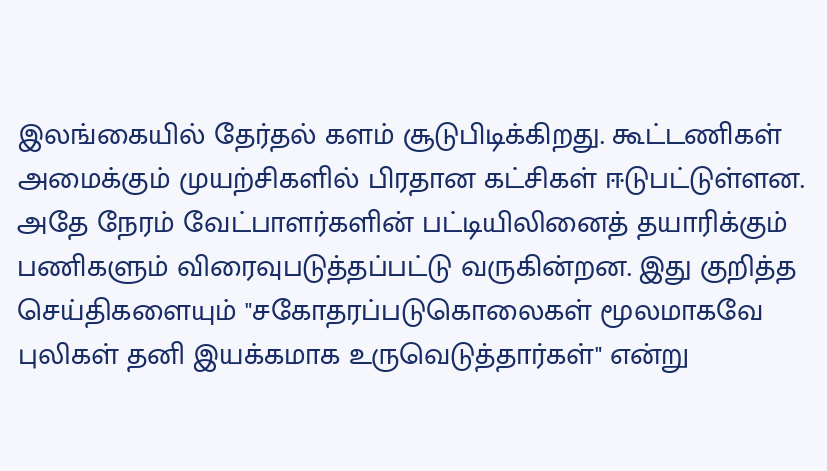இலங்கையில் தேர்தல் களம் சூடுபிடிக்கிறது. கூட்டணிகள் அமைக்கும் முயற்சிகளில் பிரதான கட்சிகள் ஈடுபட்டுள்ளன. அதே நேரம் வேட்பாளர்களின் பட்டியிலினைத் தயாரிக்கும் பணிகளும் விரைவுபடுத்தப்பட்டு வருகின்றன. இது குறித்த செய்திகளையும் "சகோதரப்படுகொலைகள் மூலமாகவே புலிகள் தனி இயக்கமாக உருவெடுத்தார்கள்" என்று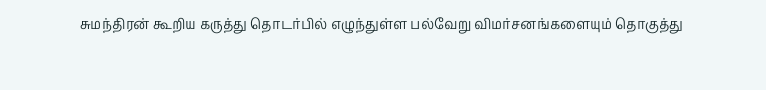சுமந்திரன் கூறிய கருத்து தொடர்பில் எழுந்துள்ள பல்வேறு விமர்சனங்களையும் தொகுத்து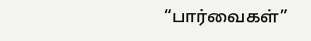“பார்வைகள்”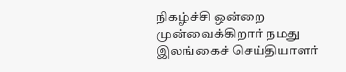நிகழ்ச்சி ஒன்றை முன்வைக்கிறார் நமது இலங்கைச் செய்தியாளர்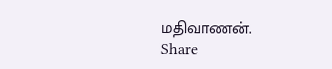மதிவாணன்.
Share